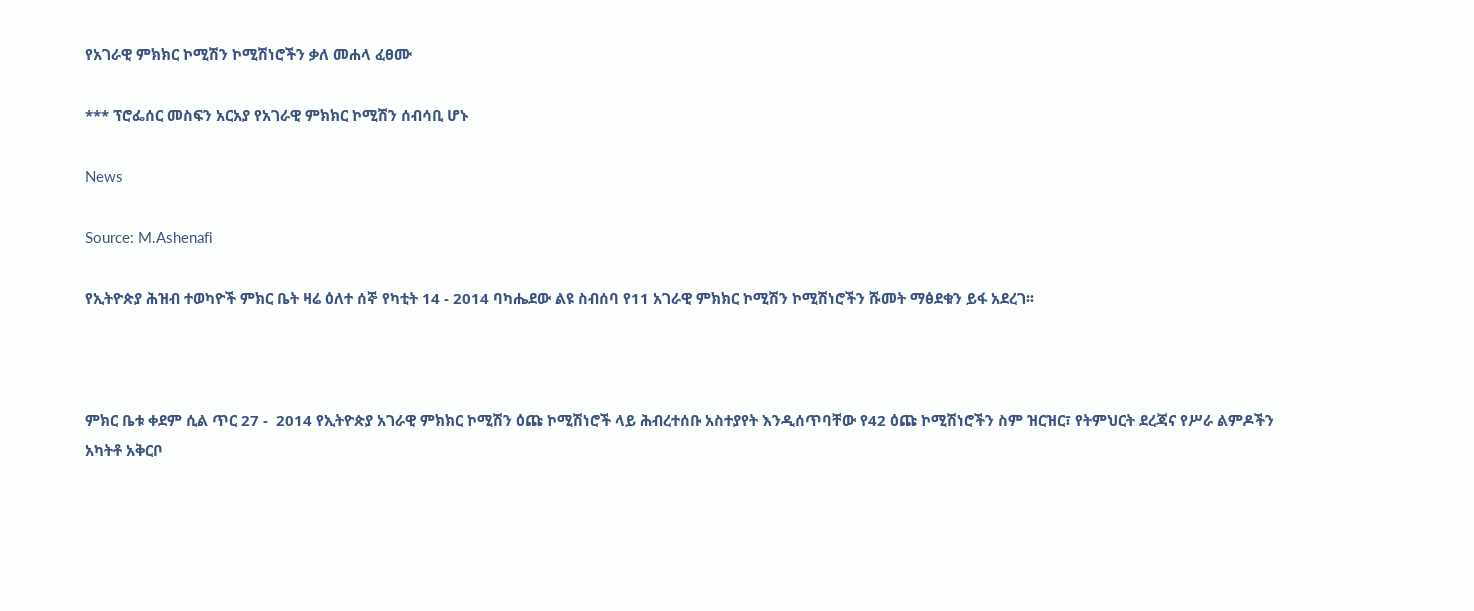የአገራዊ ምክክር ኮሚሽን ኮሚሽነሮችን ቃለ መሐላ ፈፀሙ

*** ፕሮፌሰር መስፍን አርአያ የአገራዊ ምክክር ኮሚሽን ሰብሳቢ ሆኑ

News

Source: M.Ashenafi

የኢትዮጵያ ሕዝብ ተወካዮች ምክር ቤት ዛሬ ዕለተ ሰኞ የካቲት 14 - 2014 ባካሔደው ልዩ ስብሰባ የ11 አገራዊ ምክክር ኮሚሽን ኮሚሽነሮችን ሹመት ማፅደቁን ይፋ አደረገ፡፡



ምክር ቤቱ ቀደም ሲል ጥር 27 -  2014 የኢትዮጵያ አገራዊ ምክክር ኮሚሽን ዕጩ ኮሚሽነሮች ላይ ሕብረተሰቡ አስተያየት እንዲሰጥባቸው የ42 ዕጩ ኮሚሽነሮችን ስም ዝርዝር፣ የትምህርት ደረጃና የሥራ ልምዶችን አካትቶ አቅርቦ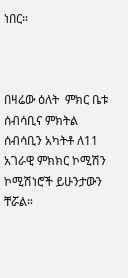ነበር።



በዛሬው ዕለት  ምክር ቤቱ ሰብሳቢና ምክትል ሰብሳቢን አካትቶ ለ11 አገራዊ ምክክር ኮሚሽን ኮሚሽነሮች ይሁንታውን ቸሯል።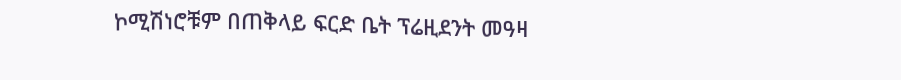ኮሚሽነሮቹም በጠቅላይ ፍርድ ቤት ፕሬዚደንት መዓዛ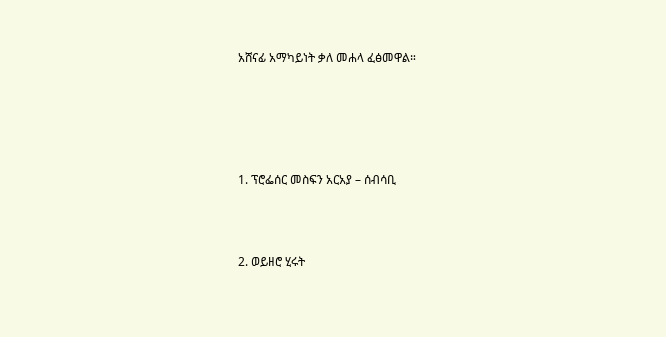አሸናፊ አማካይነት ቃለ መሐላ ፈፅመዋል።





1. ፕሮፌሰር መስፍን አርአያ – ሰብሳቢ



2. ወይዘሮ ሂሩት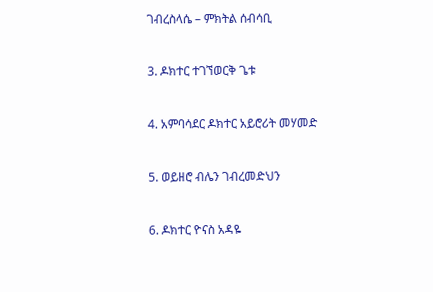ገብረስላሴ – ምክትል ሰብሳቢ



3. ዶክተር ተገኘወርቅ ጌቱ



4. አምባሳደር ዶክተር አይሮሪት መሃመድ



5. ወይዘሮ ብሌን ገብረመድህን



6. ዶክተር ዮናስ አዳዬ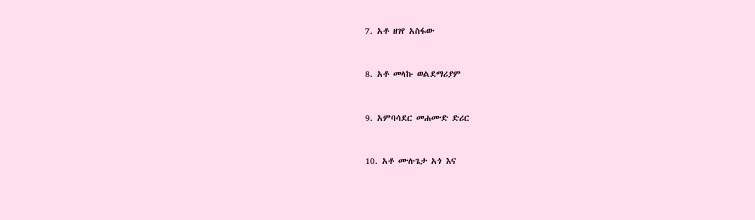7. አቶ ዘገየ አስፋው



8. አቶ መላኩ ወልደማሪያም



9. አምባሳደር መሐሙድ ድሪር



10. አቶ ሙሉጌታ አጎ እና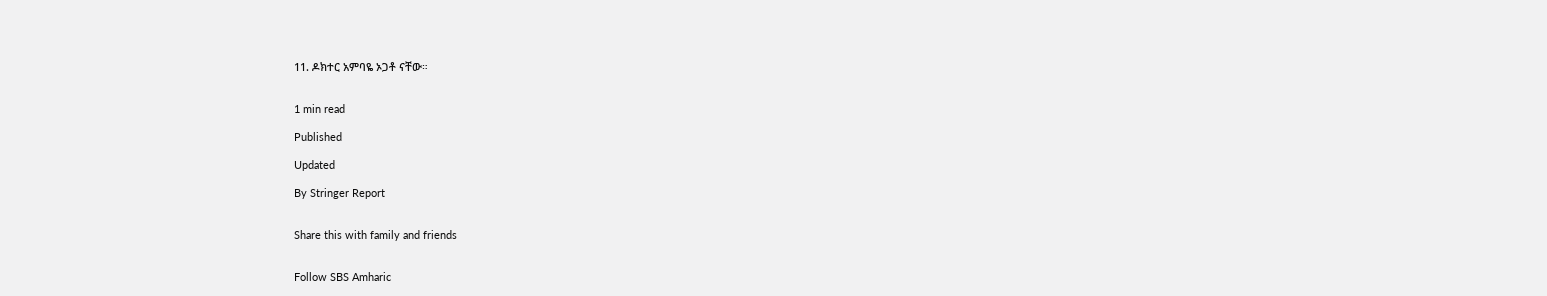11. ዶክተር አምባዬ ኦጋቶ ናቸው።


1 min read

Published

Updated

By Stringer Report


Share this with family and friends


Follow SBS Amharic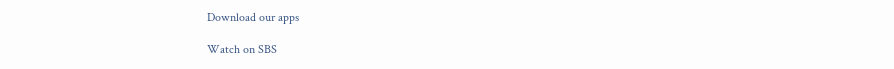Download our apps

Watch on SBS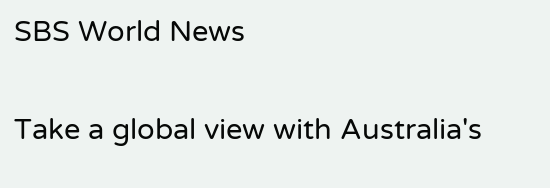SBS World News

Take a global view with Australia's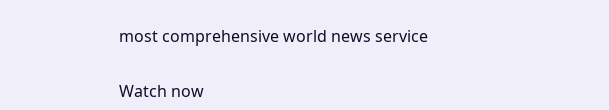most comprehensive world news service

Watch now